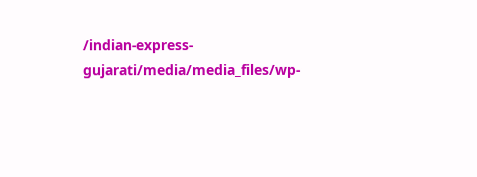/indian-express-gujarati/media/media_files/wp-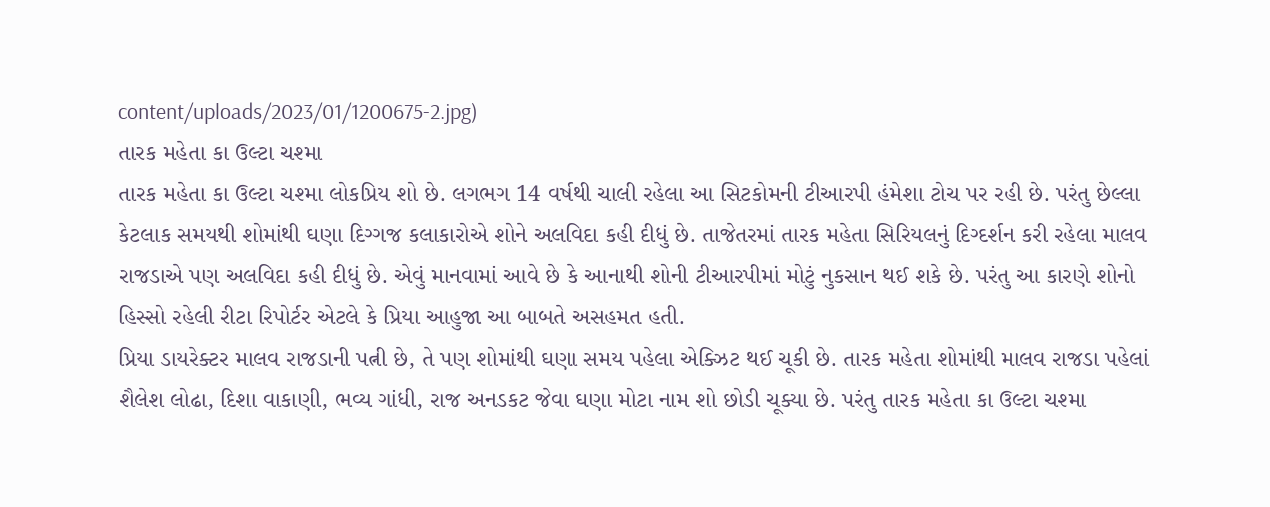content/uploads/2023/01/1200675-2.jpg)
તારક મહેતા કા ઉલ્ટા ચશ્મા
તારક મહેતા કા ઉલ્ટા ચશ્મા લોકપ્રિય શો છે. લગભગ 14 વર્ષથી ચાલી રહેલા આ સિટકોમની ટીઆરપી હંમેશા ટોચ પર રહી છે. પરંતુ છેલ્લા કેટલાક સમયથી શોમાંથી ઘણા દિગ્ગજ કલાકારોએ શોને અલવિદા કહી દીધું છે. તાજેતરમાં તારક મહેતા સિરિયલનું દિગ્દર્શન કરી રહેલા માલવ રાજડાએ પણ અલવિદા કહી દીધું છે. એવું માનવામાં આવે છે કે આનાથી શોની ટીઆરપીમાં મોટું નુકસાન થઈ શકે છે. પરંતુ આ કારણે શોનો હિસ્સો રહેલી રીટા રિપોર્ટર એટલે કે પ્રિયા આહુજા આ બાબતે અસહમત હતી.
પ્રિયા ડાયરેક્ટર માલવ રાજડાની પત્ની છે, તે પણ શોમાંથી ઘણા સમય પહેલા એક્ઝિટ થઈ ચૂકી છે. તારક મહેતા શોમાંથી માલવ રાજડા પહેલાં શૈલેશ લોઢા, દિશા વાકાણી, ભવ્ય ગાંધી, રાજ અનડકટ જેવા ઘણા મોટા નામ શો છોડી ચૂક્યા છે. પરંતુ તારક મહેતા કા ઉલ્ટા ચશ્મા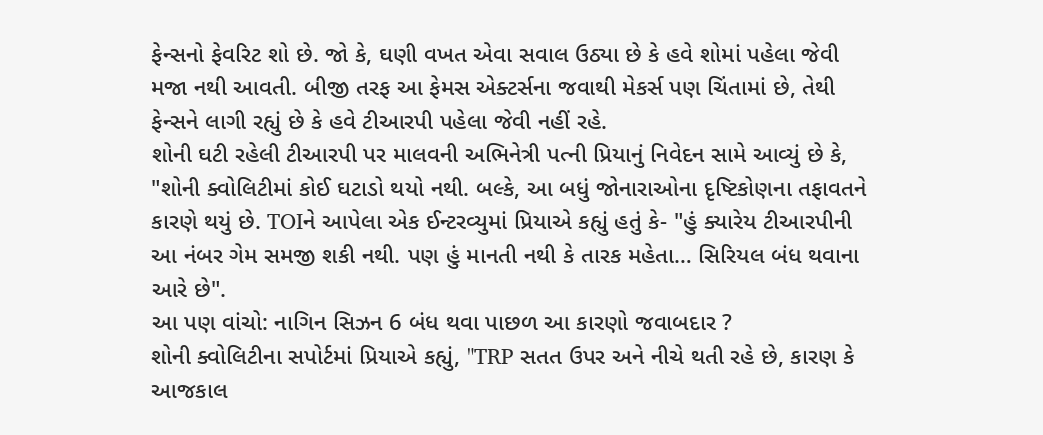ફેન્સનો ફેવરિટ શો છે. જો કે, ઘણી વખત એવા સવાલ ઉઠ્યા છે કે હવે શોમાં પહેલા જેવી મજા નથી આવતી. બીજી તરફ આ ફેમસ એક્ટર્સના જવાથી મેકર્સ પણ ચિંતામાં છે, તેથી ફેન્સને લાગી રહ્યું છે કે હવે ટીઆરપી પહેલા જેવી નહીં રહે.
શોની ઘટી રહેલી ટીઆરપી પર માલવની અભિનેત્રી પત્ની પ્રિયાનું નિવેદન સામે આવ્યું છે કે, "શોની ક્વોલિટીમાં કોઈ ઘટાડો થયો નથી. બલ્કે, આ બધું જોનારાઓના દૃષ્ટિકોણના તફાવતને કારણે થયું છે. TOIને આપેલા એક ઈન્ટરવ્યુમાં પ્રિયાએ કહ્યું હતું કે- "હું ક્યારેય ટીઆરપીની આ નંબર ગેમ સમજી શકી નથી. પણ હું માનતી નથી કે તારક મહેતા… સિરિયલ બંધ થવાના આરે છે".
આ પણ વાંચો: નાગિન સિઝન 6 બંધ થવા પાછળ આ કારણો જવાબદાર ?
શોની ક્વોલિટીના સપોર્ટમાં પ્રિયાએ કહ્યું, "TRP સતત ઉપર અને નીચે થતી રહે છે, કારણ કે આજકાલ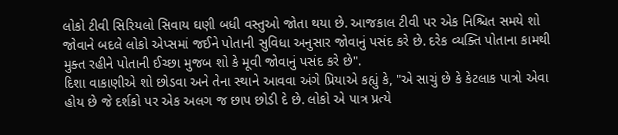લોકો ટીવી સિરિયલો સિવાય ઘણી બધી વસ્તુઓ જોતા થયા છે. આજકાલ ટીવી પર એક નિશ્ચિત સમયે શો જોવાને બદલે લોકો એપ્સમાં જઈને પોતાની સુવિધા અનુસાર જોવાનું પસંદ કરે છે. દરેક વ્યક્તિ પોતાના કામથી મુક્ત રહીને પોતાની ઈચ્છા મુજબ શો કે મૂવી જોવાનું પસંદ કરે છે".
દિશા વાકાણીએ શો છોડવા અને તેના સ્થાને આવવા અંગે પ્રિયાએ કહ્યું કે, "એ સાચું છે કે કેટલાક પાત્રો એવા હોય છે જે દર્શકો પર એક અલગ જ છાપ છોડી દે છે. લોકો એ પાત્ર પ્રત્યે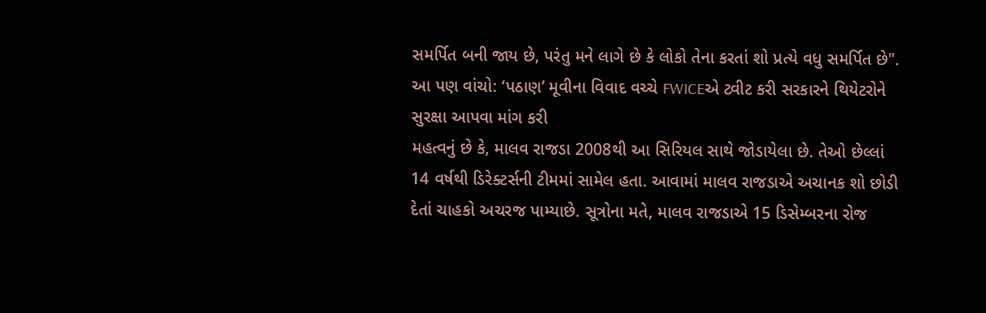સમર્પિત બની જાય છે, પરંતુ મને લાગે છે કે લોકો તેના કરતાં શો પ્રત્યે વધુ સમર્પિત છે".
આ પણ વાંચો: ‘પઠાણ’ મૂવીના વિવાદ વચ્ચે FWICEએ ટ્વીટ કરી સરકારને થિયેટરોને સુરક્ષા આપવા માંગ કરી
મહત્વનું છે કે, માલવ રાજડા 2008થી આ સિરિયલ સાથે જોડાયેલા છે. તેઓ છેલ્લાં 14 વર્ષથી ડિરેક્ટર્સની ટીમમાં સામેલ હતા. આવામાં માલવ રાજડાએ અચાનક શો છોડી દેતાં ચાહકો અચરજ પામ્યાછે. સૂત્રોના મતે, માલવ રાજડાએ 15 ડિસેમ્બરના રોજ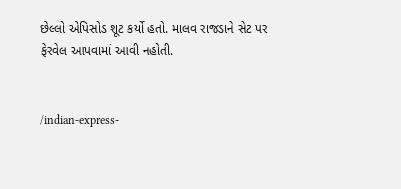છેલ્લો એપિસોડ શૂટ કર્યો હતો. માલવ રાજડાને સેટ પર ફેરવેલ આપવામાં આવી નહોતી.


/indian-express-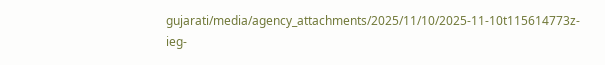gujarati/media/agency_attachments/2025/11/10/2025-11-10t115614773z-ieg-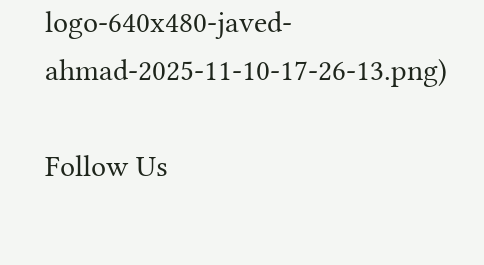logo-640x480-javed-ahmad-2025-11-10-17-26-13.png)

Follow Us